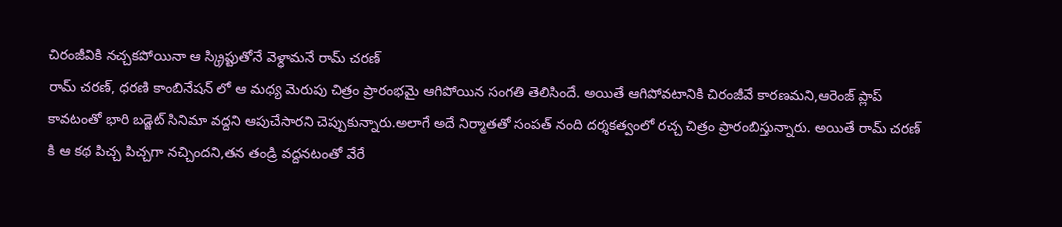చిరంజీవికి నచ్చకపోయినా ఆ స్క్రిప్టుతోనే వెళ్ధామనే రామ్ చరణ్
రామ్ చరణ్, ధరణి కాంబినేషన్ లో ఆ మధ్య మెరుపు చిత్రం ప్రారంభమై ఆగిపోయిన సంగతి తెలిసిందే. అయితే ఆగిపోవటానికి చిరంజీవే కారణమని,ఆరెంజ్ ప్లాప్ కావటంతో భారి బడ్జెట్ సినిమా వద్దని ఆపుచేసారని చెప్పుకున్నారు.అలాగే అదే నిర్మాతతో సంపత్ నంది దర్శకత్వంలో రచ్చ చిత్రం ప్రారంబిస్తున్నారు. అయితే రామ్ చరణ్ కి ఆ కథ పిచ్చ పిచ్చగా నచ్చిందని,తన తండ్రి వద్దనటంతో వేరే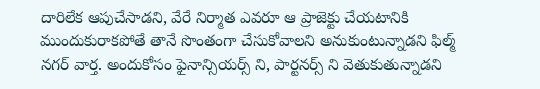దారిలేక ఆపుచేసాడని, వేరే నిర్మాత ఎవరూ ఆ ప్రాజెక్టు చేయటానికి ముందుకురాకపోతే తానే సొంతంగా చేసుకోవాలని అనుకుంటున్నాడని ఫిల్మ్ నగర్ వార్త. అందుకోసం ఫైనాన్సియర్స్ ని, పార్టనర్స్ ని వెతుకుతున్నాడని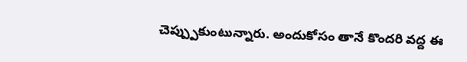చెప్ప్పుకుంటున్నారు. అందుకోసం తానే కొందరి వద్ద ఈ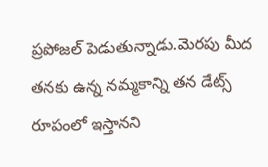ప్రపోజల్ పెడుతున్నాడు.మెరపు మీద తనకు ఉన్న నమ్మకాన్ని తన డేట్స్ రూపంలో ఇస్తానని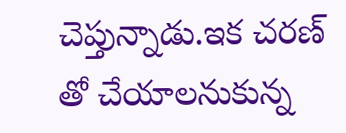చెప్తున్నాడు.ఇక చరణ్ తో చేయాలనుకున్న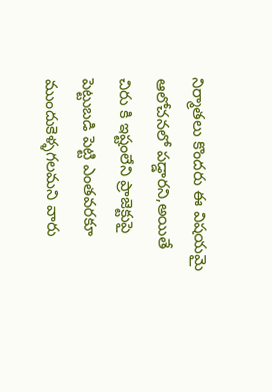నిర్మాతలు కొందరు ఈ విషయమై ఆలోచనలో పడ్డారని,అయితే చిరు కి ఇష్టంలేని ప్రాజెక్టుపై పెట్టుబడి పెట్టి ఎంతవరకూ ముందుకెళ్ళగలమని వారు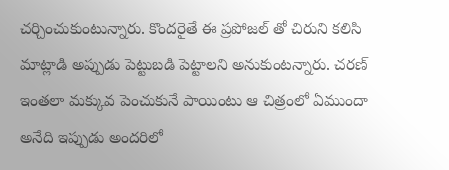చర్చించుకుంటున్నారు. కొందరైతే ఈ ప్రపోజల్ తో చిరుని కలిసి మాట్లాడి అప్పుడు పెట్టుబడి పెట్టాలని అనుకుంటన్నారు. చరణ్ ఇంతలా మక్కువ పెంచుకునే పాయింటు ఆ చిత్రంలో ఏముందా అనేది ఇప్పుడు అందరిలో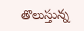తొలుస్తున్న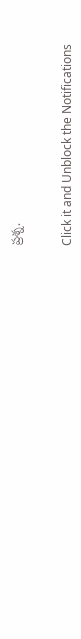ప్రశ్న.


Click it and Unblock the Notifications